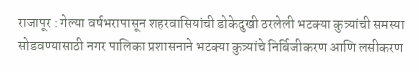राजापूर : गेल्या वर्षभरापासून शहरवासियांची डोकेदुखी ठरलेली भटक्या कुत्र्यांची समस्या सोडवण्यासाठी नगर पालिका प्रशासनाने भटक्या कुत्र्यांचे निर्बिजीकरण आणि लसीकरण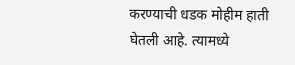करण्याची धडक मोहीम हाती घेतली आहे. त्यामध्ये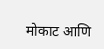मोकाट आणि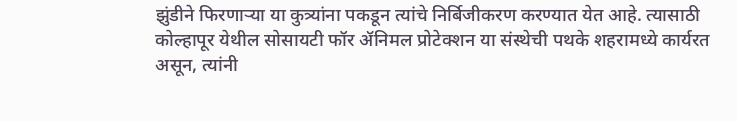झुंडीने फिरणाऱ्या या कुत्र्यांना पकडून त्यांचे निर्बिजीकरण करण्यात येत आहे. त्यासाठी कोल्हापूर येथील सोसायटी फॉर ॲनिमल प्रोटेक्शन या संस्थेची पथके शहरामध्ये कार्यरत असून, त्यांनी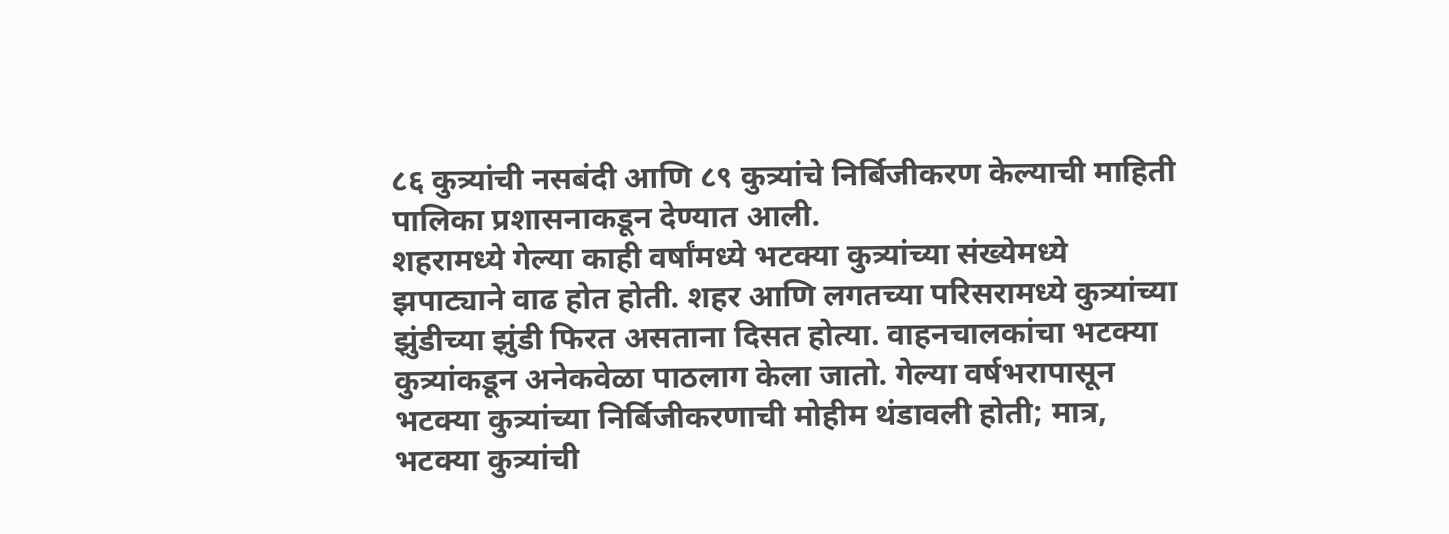८६ कुत्र्यांची नसबंदी आणि ८९ कुत्र्यांचे निर्बिजीकरण केल्याची माहिती पालिका प्रशासनाकडून देण्यात आली.
शहरामध्ये गेल्या काही वर्षांमध्ये भटक्या कुत्र्यांच्या संख्येमध्ये झपाट्याने वाढ होत होती. शहर आणि लगतच्या परिसरामध्ये कुत्र्यांच्या झुंडीच्या झुंडी फिरत असताना दिसत होत्या. वाहनचालकांचा भटक्या कुत्र्यांकडून अनेकवेळा पाठलाग केला जातो. गेल्या वर्षभरापासून भटक्या कुत्र्यांच्या निर्बिजीकरणाची मोहीम थंडावली होती; मात्र, भटक्या कुत्र्यांची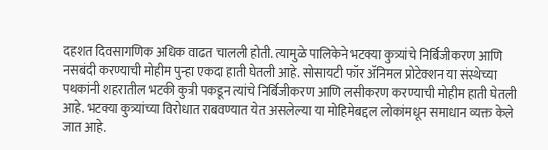दहशत दिवसागणिक अधिक वाढत चालली होती. त्यामुळे पालिकेने भटक्या कुत्र्यांचे निर्बिजीकरण आणि नसबंदी करण्याची मोहीम पुन्हा एकदा हाती घेतली आहे. सोसायटी फॉर ॲनिमल प्रोटेक्शन या संस्थेच्या पथकांनी शहरातील भटकी कुत्री पकडून त्यांचे निर्बिजीकरण आणि लसीकरण करण्याची मोहीम हाती घेतली आहे. भटक्या कुत्र्यांच्या विरोधात राबवण्यात येत असलेल्या या मोहिमेबद्दल लोकांमधून समाधान व्यक्त केले जात आहे.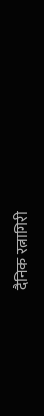दैनिक रत्नागिरी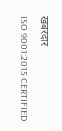खबरदार
ISO 9001:2015 CERTIFIED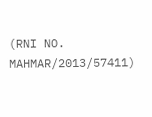(RNI NO. MAHMAR/2013/57411)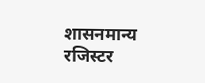शासनमान्य रजिस्टर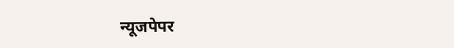न्यूजपेपर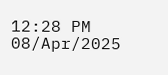12:28 PM 08/Apr/2025